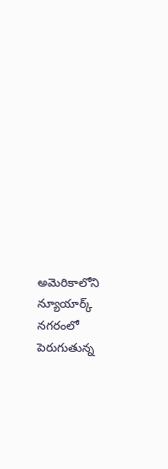అమెరికాలోని న్యూయార్క్ నగరంలో పెరుగుతున్న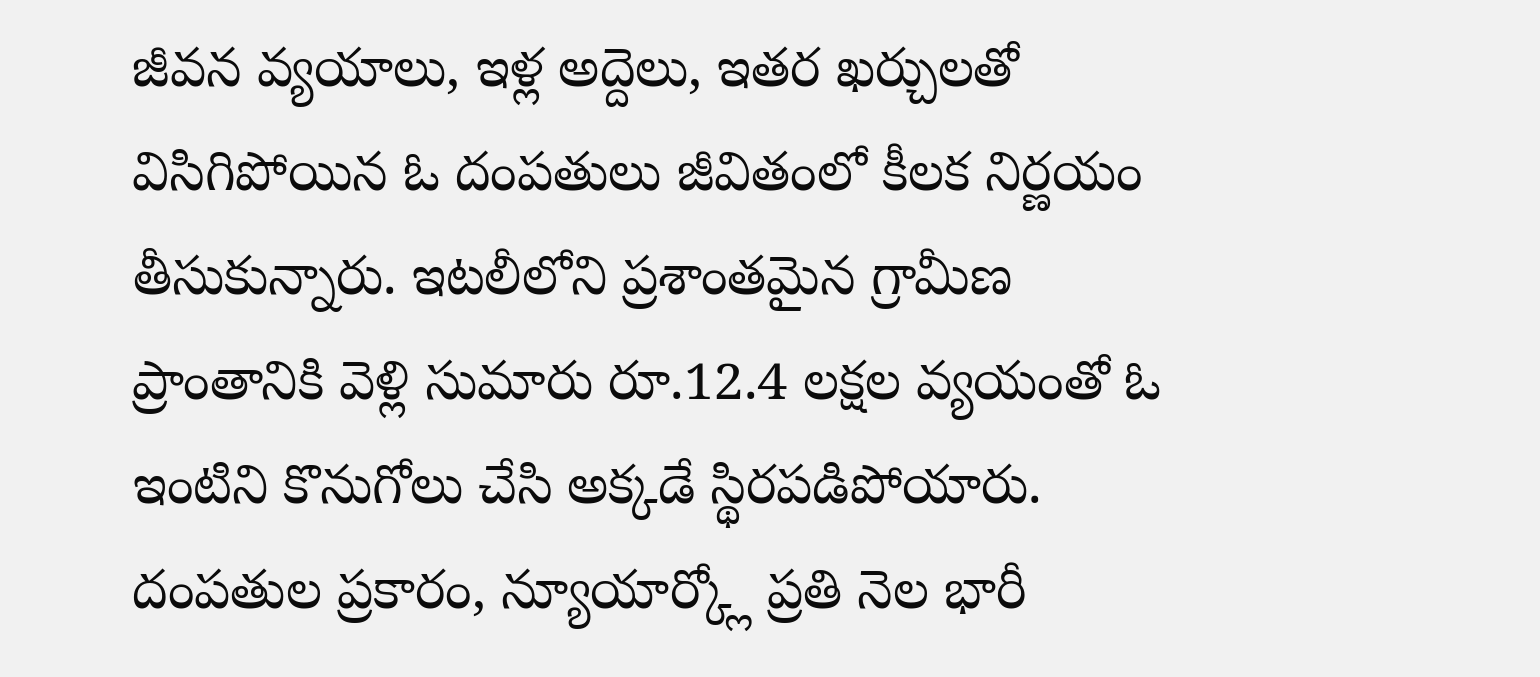జీవన వ్యయాలు, ఇళ్ల అద్దెలు, ఇతర ఖర్చులతో విసిగిపోయిన ఓ దంపతులు జీవితంలో కీలక నిర్ణయం తీసుకున్నారు. ఇటలీలోని ప్రశాంతమైన గ్రామీణ ప్రాంతానికి వెళ్లి సుమారు రూ.12.4 లక్షల వ్యయంతో ఓ ఇంటిని కొనుగోలు చేసి అక్కడే స్థిరపడిపోయారు.
దంపతుల ప్రకారం, న్యూయార్క్లో ప్రతి నెల భారీ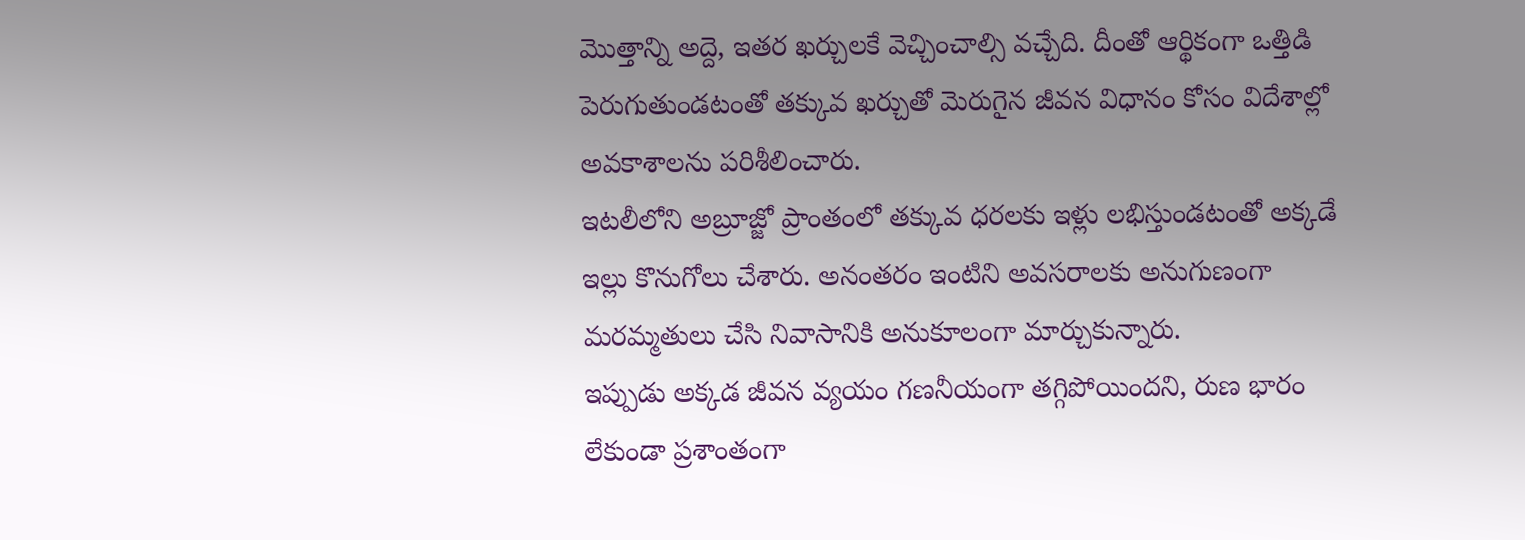మొత్తాన్ని అద్దె, ఇతర ఖర్చులకే వెచ్చించాల్సి వచ్చేది. దీంతో ఆర్థికంగా ఒత్తిడి పెరుగుతుండటంతో తక్కువ ఖర్చుతో మెరుగైన జీవన విధానం కోసం విదేశాల్లో అవకాశాలను పరిశీలించారు.
ఇటలీలోని అబ్రూజ్జో ప్రాంతంలో తక్కువ ధరలకు ఇళ్లు లభిస్తుండటంతో అక్కడే ఇల్లు కొనుగోలు చేశారు. అనంతరం ఇంటిని అవసరాలకు అనుగుణంగా మరమ్మతులు చేసి నివాసానికి అనుకూలంగా మార్చుకున్నారు.
ఇప్పుడు అక్కడ జీవన వ్యయం గణనీయంగా తగ్గిపోయిందని, రుణ భారం లేకుండా ప్రశాంతంగా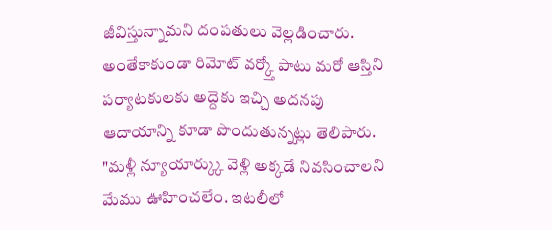జీవిస్తున్నామని దంపతులు వెల్లడించారు. అంతేకాకుండా రిమోట్ వర్క్తో పాటు మరో ఆస్తిని పర్యాటకులకు అద్దెకు ఇచ్చి అదనపు ఆదాయాన్ని కూడా పొందుతున్నట్లు తెలిపారు.
"మళ్లీ న్యూయార్క్కు వెళ్లి అక్కడే నివసించాలని మేము ఊహించలేం. ఇటలీలో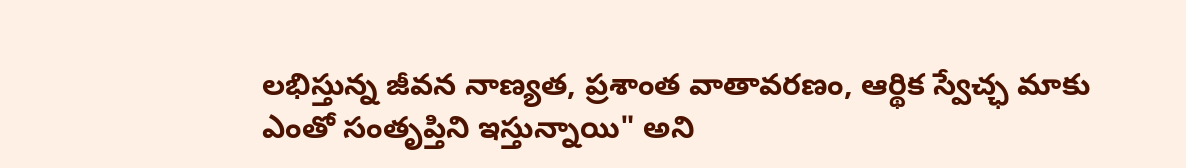లభిస్తున్న జీవన నాణ్యత, ప్రశాంత వాతావరణం, ఆర్థిక స్వేచ్ఛ మాకు ఎంతో సంతృప్తిని ఇస్తున్నాయి" అని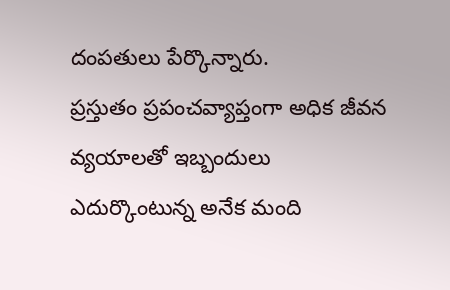దంపతులు పేర్కొన్నారు.
ప్రస్తుతం ప్రపంచవ్యాప్తంగా అధిక జీవన వ్యయాలతో ఇబ్బందులు ఎదుర్కొంటున్న అనేక మంది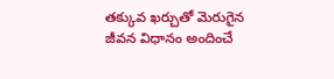తక్కువ ఖర్చుతో మెరుగైన జీవన విధానం అందించే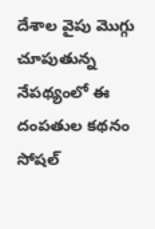దేశాల వైపు మొగ్గు చూపుతున్న నేపథ్యంలో ఈ దంపతుల కథనం సోషల్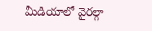మీడియాలో వైరల్గా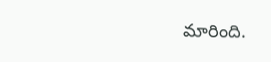మారింది.